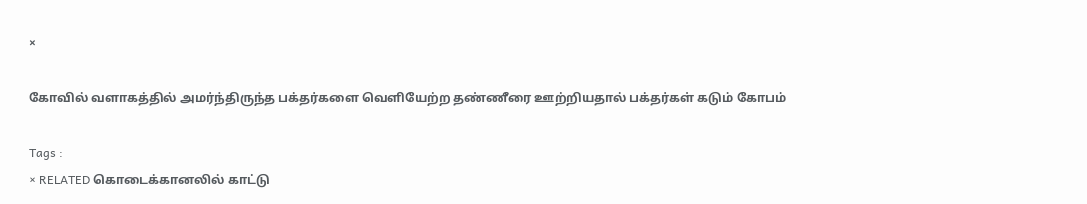×

கோவில் வளாகத்தில் அமர்ந்திருந்த பக்தர்களை வெளியேற்ற தண்ணீரை ஊற்றியதால் பக்தர்கள் கடும் கோபம்

Tags :
× RELATED கொடைக்கானலில் காட்டு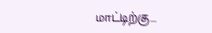மாட்டிற்கு...